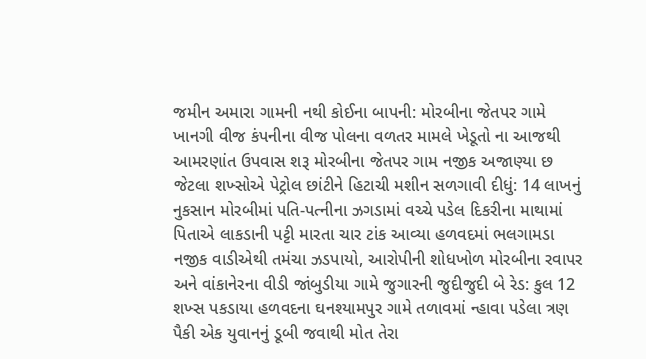જમીન અમારા ગામની નથી કોઈના બાપની: મોરબીના જેતપર ગામે ખાનગી વીજ કંપનીના વીજ પોલના વળતર મામલે ખેડૂતો ના આજથી આમરણાંત ઉપવાસ શરૂ મોરબીના જેતપર ગામ નજીક અજાણ્યા છ જેટલા શખ્સોએ પેટ્રોલ છાંટીને હિટાચી મશીન સળગાવી દીધું: 14 લાખનું નુકસાન મોરબીમાં પતિ-પત્નીના ઝગડામાં વચ્ચે પડેલ દિકરીના માથામાં પિતાએ લાકડાની પટ્ટી મારતા ચાર ટાંક આવ્યા હળવદમાં ભલગામડા નજીક વાડીએથી તમંચા ઝડપાયો, આરોપીની શોધખોળ મોરબીના રવાપર અને વાંકાનેરના વીડી જાંબુડીયા ગામે જુગારની જુદીજુદી બે રેડ: કુલ 12 શખ્સ પકડાયા હળવદના ઘનશ્યામપુર ગામે તળાવમાં ન્હાવા પડેલા ત્રણ પૈકી એક યુવાનનું ડૂબી જવાથી મોત તેરા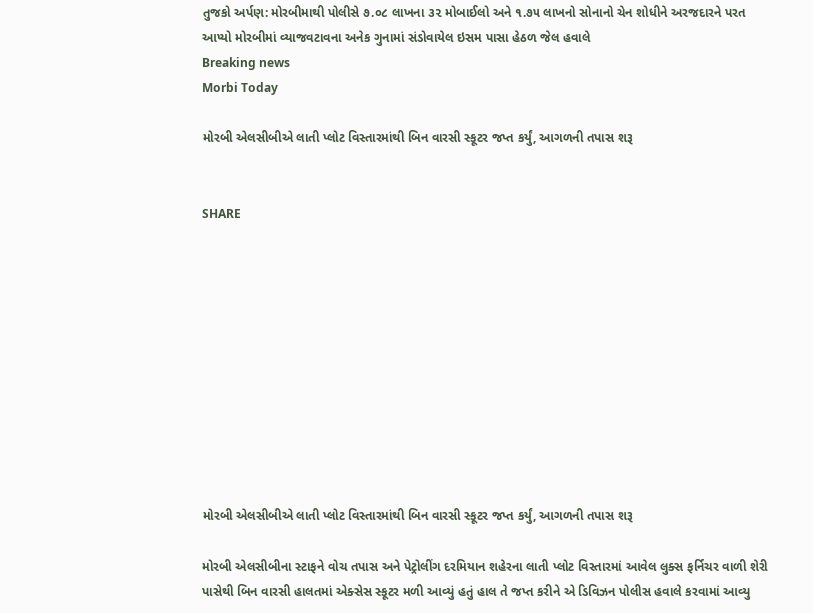તુજકો અર્પણ: મોરબીમાથી પોલીસે ૭.૦૮ લાખના ૩૨ મોબાઈલો અને ૧.૭૫ લાખનો સોનાનો ચેન શોધીને અરજદારને પરત આપ્યો મોરબીમાં વ્યાજવટાવના અનેક ગુનામાં સંડોવાયેલ ઇસમ પાસા હેઠળ જેલ હવાલે
Breaking news
Morbi Today

મોરબી એલસીબીએ લાતી પ્લોટ વિસ્તારમાંથી બિન વારસી સ્કૂટર જપ્ત કર્યું, આગળની તપાસ શરૂ


SHARE











મોરબી એલસીબીએ લાતી પ્લોટ વિસ્તારમાંથી બિન વારસી સ્કૂટર જપ્ત કર્યું, આગળની તપાસ શરૂ

મોરબી એલસીબીના સ્ટાફને વોચ તપાસ અને પેટ્રોલીંગ દરમિયાન શહેરના લાતી પ્લોટ વિસ્તારમાં આવેલ લુક્સ ફર્નિચર વાળી શેરી પાસેથી બિન વારસી હાલતમાં એક્સેસ સ્કૂટર મળી આવ્યું હતું હાલ તે જપ્ત કરીને એ ડિવિઝન પોલીસ હવાલે કરવામાં આવ્યુ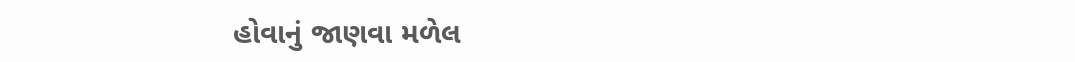હોવાનું જાણવા મળેલ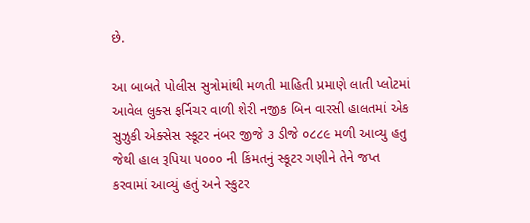છે.

આ બાબતે પોલીસ સુત્રોમાંથી મળતી માહિતી પ્રમાણે લાતી પ્લોટમાં આવેલ લુક્સ ફર્નિચર વાળી શેરી નજીક બિન વારસી હાલતમાં એક સુઝુકી એક્સેસ સ્કૂટર નંબર જીજે ૩ ડીજે ૦૮૮૯ મળી આવ્યુ હતુ જેથી હાલ રૂપિયા ૫૦૦૦ ની કિંમતનું સ્કૂટર ગણીને તેને જપ્ત કરવામાં આવ્યું હતું અને સ્કુટર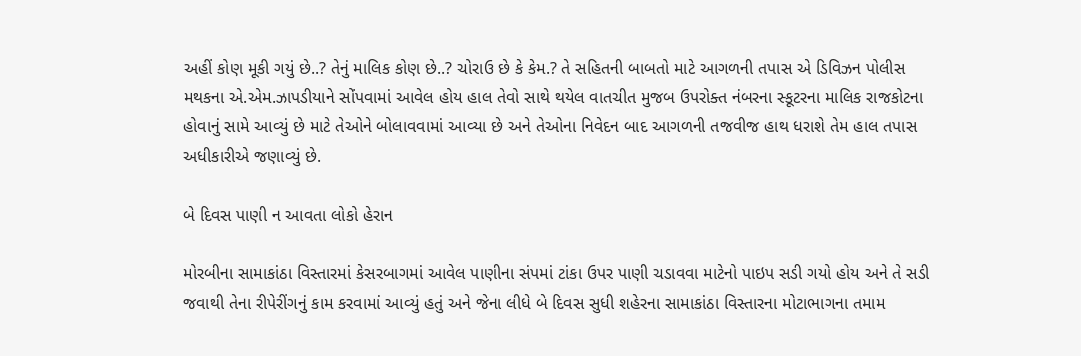અહીં કોણ મૂકી ગયું છે..? તેનું માલિક કોણ છે..? ચોરાઉ છે કે કેમ.? તે સહિતની બાબતો માટે આગળની તપાસ એ ડિવિઝન પોલીસ મથકના એ.એમ.ઝાપડીયાને સોંપવામાં આવેલ હોય હાલ તેવો સાથે થયેલ વાતચીત મુજબ ઉપરોક્ત નંબરના સ્કૂટરના માલિક રાજકોટના હોવાનું સામે આવ્યું છે માટે તેઓને બોલાવવામાં આવ્યા છે અને તેઓના નિવેદન બાદ આગળની તજવીજ હાથ ધરાશે તેમ હાલ તપાસ અધીકારીએ જણાવ્યું છે.

બે દિવસ પાણી ન આવતા લોકો હેરાન

મોરબીના સામાકાંઠા વિસ્તારમાં કેસરબાગમાં આવેલ પાણીના સંપમાં ટાંકા ઉપર પાણી ચડાવવા માટેનો પાઇપ સડી ગયો હોય અને તે સડી જવાથી તેના રીપેરીંગનું કામ કરવામાં આવ્યું હતું અને જેના લીધે બે દિવસ સુધી શહેરના સામાકાંઠા વિસ્તારના મોટાભાગના તમામ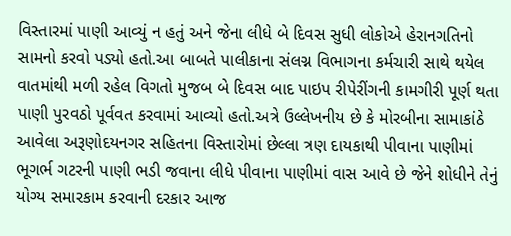વિસ્તારમાં પાણી આવ્યું ન હતું અને જેના લીધે બે દિવસ સુધી લોકોએ હેરાનગતિનો સામનો કરવો પડ્યો હતો.આ બાબતે પાલીકાના સંલગ્ન વિભાગના કર્મચારી સાથે થયેલ વાતમાંથી મળી રહેલ વિગતો મુજબ બે દિવસ બાદ પાઇપ રીપેરીંગની કામગીરી પૂર્ણ થતા પાણી પુરવઠો પૂર્વવત કરવામાં આવ્યો હતો.અત્રે ઉલ્લેખનીય છે કે મોરબીના સામાકાંઠે આવેલા અરૂણોદયનગર સહિતના વિસ્તારોમાં છેલ્લા ત્રણ દાયકાથી પીવાના પાણીમાં ભૂગર્ભ ગટરની પાણી ભડી જવાના લીધે પીવાના પાણીમાં વાસ આવે છે જેને શોધીને તેનું યોગ્ય સમારકામ કરવાની દરકાર આજ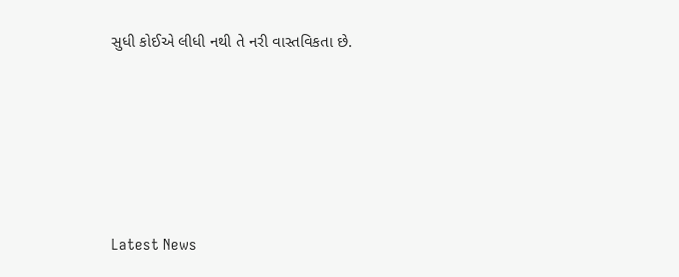સુધી કોઈએ લીધી નથી તે નરી વાસ્તવિકતા છે.






Latest News